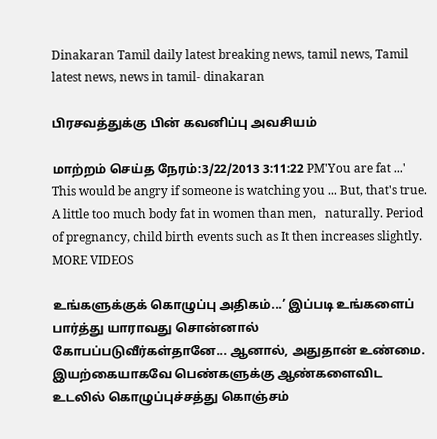Dinakaran Tamil daily latest breaking news, tamil news, Tamil latest news, news in tamil- dinakaran

பிரசவத்துக்கு பின் கவனிப்பு அவசியம்

மாற்றம் செய்த நேரம்:3/22/2013 3:11:22 PM'You are fat ...' This would be angry if someone is watching you ... But, that's true. A little too much body fat in women than men,   naturally. Period of pregnancy, child birth events such as It then increases slightly.
MORE VIDEOS

உங்களுக்குக் கொழுப்பு அதிகம்...’ இப்படி உங்களைப் பார்த்து யாராவது சொன்னால் கோபப்படுவீர்கள்தானே... ஆனால், அதுதான் உண்மை.  இயற்கையாகவே பெண்களுக்கு ஆண்களைவிட உடலில் கொழுப்புச்சத்து கொஞ்சம்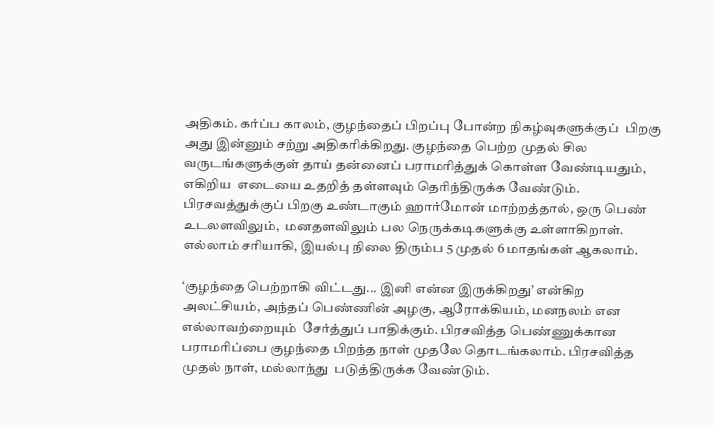அதிகம். கர்ப்ப காலம், குழந்தைப் பிறப்பு போன்ற நிகழ்வுகளுக்குப்  பிறகு அது இன்னும் சற்று அதிகரிக்கிறது. குழந்தை பெற்ற முதல் சில வருடங்களுக்குள் தாய் தன்னைப் பராமரித்துக் கொள்ள வேண்டியதும், எகிறிய  எடையை உதறித் தள்ளவும் தெரிந்திருக்க வேண்டும். பிரசவத்துக்குப் பிறகு உண்டாகும் ஹார்மோன் மாற்றத்தால், ஒரு பெண் உடலளவிலும்,  மனதளவிலும் பல நெருக்கடிகளுக்கு உள்ளாகிறாள். எல்லாம் சரியாகி, இயல்பு நிலை திரும்ப 5 முதல் 6 மாதங்கள் ஆகலாம்.

‘குழந்தை பெற்றாகி விட்டது... இனி என்ன இருக்கிறது’ என்கிற அலட்சியம், அந்தப் பெண்ணின் அழகு, ஆரோக்கியம், மனநலம் என எல்லாவற்றையும்  சேர்த்துப் பாதிக்கும். பிரசவித்த பெண்ணுக்கான பராமரிப்பை குழந்தை பிறந்த நாள் முதலே தொடங்கலாம். பிரசவித்த முதல் நாள், மல்லாந்து  படுத்திருக்க வேண்டும்.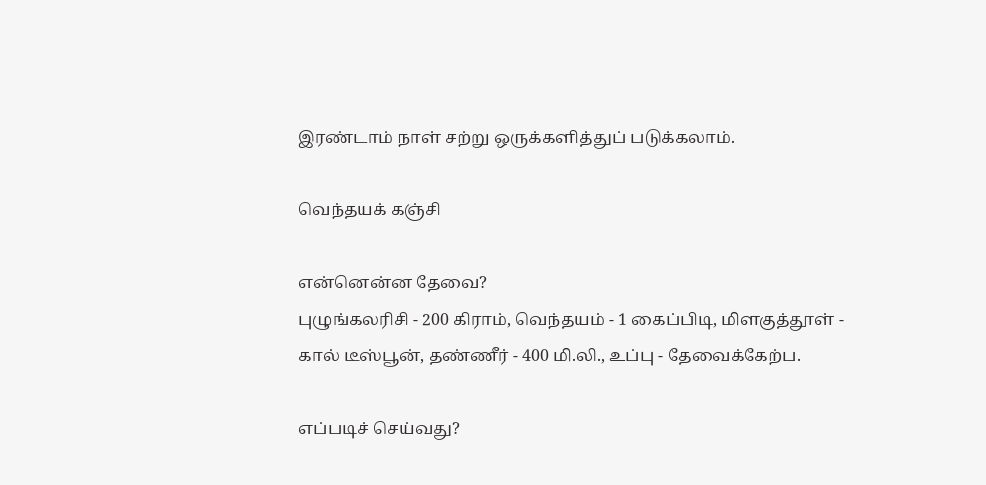இரண்டாம் நாள் சற்று ஒருக்களித்துப் படுக்கலாம்.

வெந்தயக் கஞ்சி

என்னென்ன தேவை?
புழுங்கலரிசி - 200 கிராம், வெந்தயம் - 1 கைப்பிடி, மிளகுத்தூள் - கால் டீஸ்பூன், தண்ணீர் - 400 மி.லி., உப்பு - தேவைக்கேற்ப.

எப்படிச் செய்வது?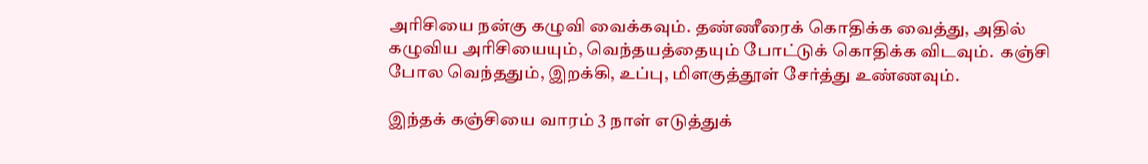அரிசியை நன்கு கழுவி வைக்கவும். தண்ணீரைக் கொதிக்க வைத்து, அதில் கழுவிய அரிசியையும், வெந்தயத்தையும் போட்டுக் கொதிக்க விடவும்.  கஞ்சி போல வெந்ததும், இறக்கி, உப்பு, மிளகுத்தூள் சேர்த்து உண்ணவும்.

இந்தக் கஞ்சியை வாரம் 3 நாள் எடுத்துக்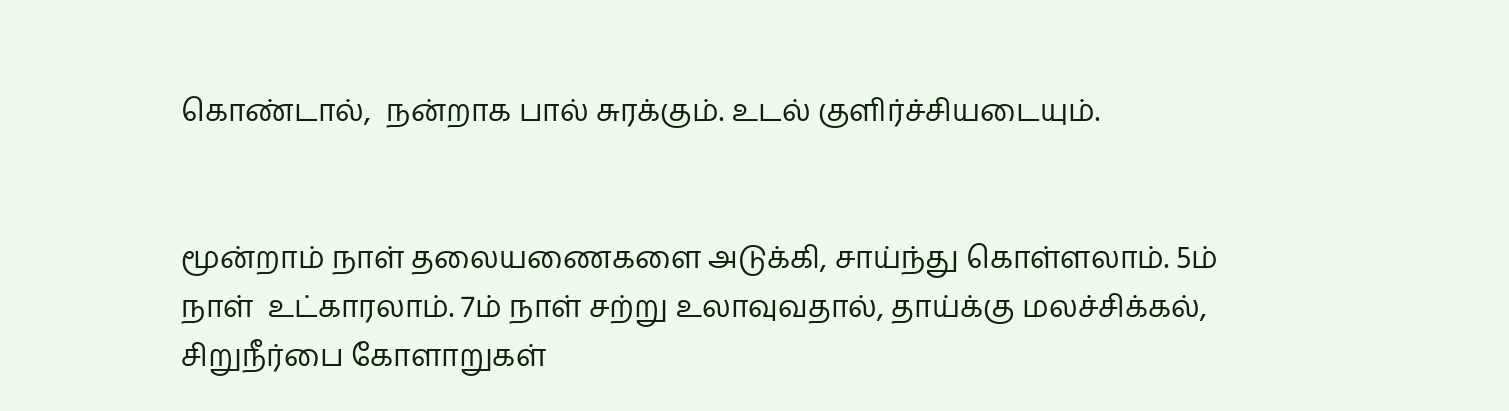கொண்டால்,  நன்றாக பால் சுரக்கும். உடல் குளிர்ச்சியடையும்.


மூன்றாம் நாள் தலையணைகளை அடுக்கி, சாய்ந்து கொள்ளலாம். 5ம் நாள்  உட்காரலாம். 7ம் நாள் சற்று உலாவுவதால், தாய்க்கு மலச்சிக்கல்,  சிறுநீர்பை கோளாறுகள்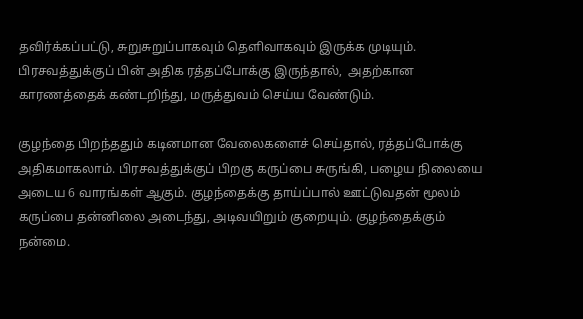தவிர்க்கப்பட்டு, சுறுசுறுப்பாகவும் தெளிவாகவும் இருக்க முடியும். பிரசவத்துக்குப் பின் அதிக ரத்தப்போக்கு இருந்தால்,  அதற்கான காரணத்தைக் கண்டறிந்து, மருத்துவம் செய்ய வேண்டும்.

குழந்தை பிறந்ததும் கடினமான வேலைகளைச் செய்தால், ரத்தப்போக்கு அதிகமாகலாம். பிரசவத்துக்குப் பிறகு கருப்பை சுருங்கி, பழைய நிலையை  அடைய 6 வாரங்கள் ஆகும். குழந்தைக்கு தாய்ப்பால் ஊட்டுவதன் மூலம் கருப்பை தன்னிலை அடைந்து, அடிவயிறும் குறையும். குழந்தைக்கும்  நன்மை.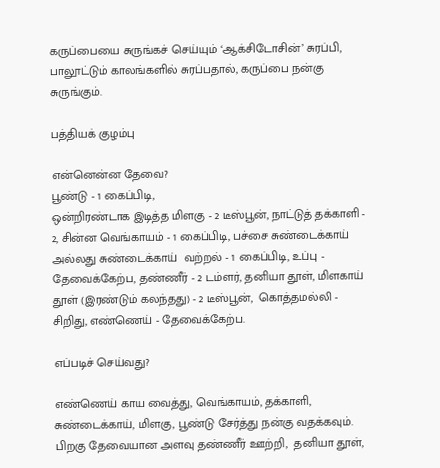கருப்பையை சுருங்கச் செய்யும் ‘ஆக்சிடோசின்’ சுரப்பி, பாலூட்டும் காலங்களில் சுரப்பதால், கருப்பை நன்கு சுருங்கும்.

பத்தியக் குழம்பு

என்னென்ன தேவை?
பூண்டு - 1 கைப்பிடி,
ஒன்றிரண்டாக இடித்த மிளகு - 2 டீஸ்பூன், நாட்டுத் தக்காளி - 2, சின்ன வெங்காயம் - 1 கைப்பிடி, பச்சை சுண்டைக்காய் அல்லது சுண்டைக்காய்  வற்றல் - 1 கைப்பிடி, உப்பு - தேவைக்கேற்ப, தண்ணீர் - 2 டம்ளர், தனியா தூள், மிளகாய் தூள் (இரண்டும் கலந்தது) - 2 டீஸ்பூன்,  கொத்தமல்லி -  சிறிது, எண்ணெய் - தேவைக்கேற்ப.

எப்படிச் செய்வது?

எண்ணெய் காய வைத்து, வெங்காயம், தக்காளி, சுண்டைக்காய், மிளகு, பூண்டு சேர்த்து நன்கு வதக்கவும்.  பிறகு தேவையான அளவு தண்ணீர் ஊற்றி,  தனியா தூள்,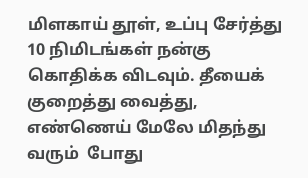மிளகாய் தூள், உப்பு சேர்த்து 10 நிமிடங்கள் நன்கு கொதிக்க விடவும். தீயைக் குறைத்து வைத்து, எண்ணெய் மேலே மிதந்து வரும்  போது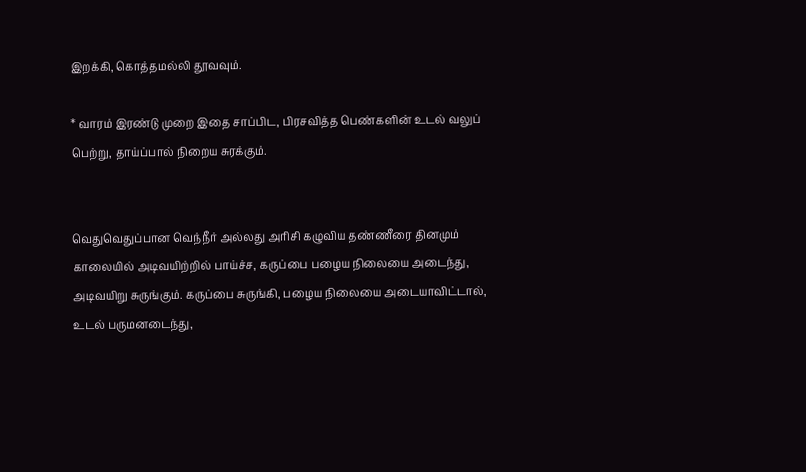இறக்கி, கொத்தமல்லி தூவவும்.

* வாரம் இரண்டு முறை இதை சாப்பிட, பிரசவித்த பெண்களின் உடல் வலுப் பெற்று, தாய்ப்பால் நிறைய சுரக்கும்.


வெதுவெதுப்பான வெந்நீர் அல்லது அரிசி கழுவிய தண்ணீரை தினமும் காலையில் அடிவயிற்றில் பாய்ச்ச, கருப்பை பழைய நிலையை அடைந்து,  அடிவயிறு சுருங்கும். கருப்பை சுருங்கி, பழைய நிலையை அடையாவிட்டால், உடல் பருமனடைந்து,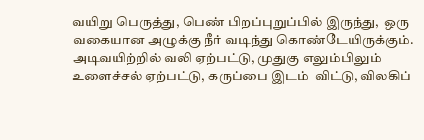வயிறு பெருத்து, பெண் பிறப்புறுப்பில் இருந்து,  ஒரு வகையான அழுக்கு நீர் வடிந்து கொண்டேயிருக்கும். அடிவயிற்றில் வலி ஏற்பட்டு, முதுகு எலும்பிலும் உளைச்சல் ஏற்பட்டு, கருப்பை இடம்  விட்டு, விலகிப்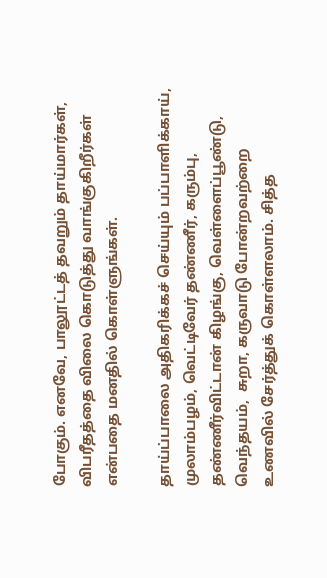போகும். எனவே, பாலூட்டத் தவறும் தாய்மார்கள், விபரீதத்தை விலை கொடுத்து வாங்குகிறீர்கள் என்பதை மனதில் கொள்ளுங்கள்.

தாய்ப்பாலை அதிகரிக்கச் செய்யும் பப்பாளிக்காய், முலாம்பழம், வெட்டிவேர் தண்ணீர், கரும்பு, தண்ணீர்விட்டான் கிழங்கு, வெள்ளைப்பூண்டு, வெந்தயம்,  சுறா, கருவாடு போன்றவற்றை உணவில் சேர்த்துக் கொள்ளலாம். சித்த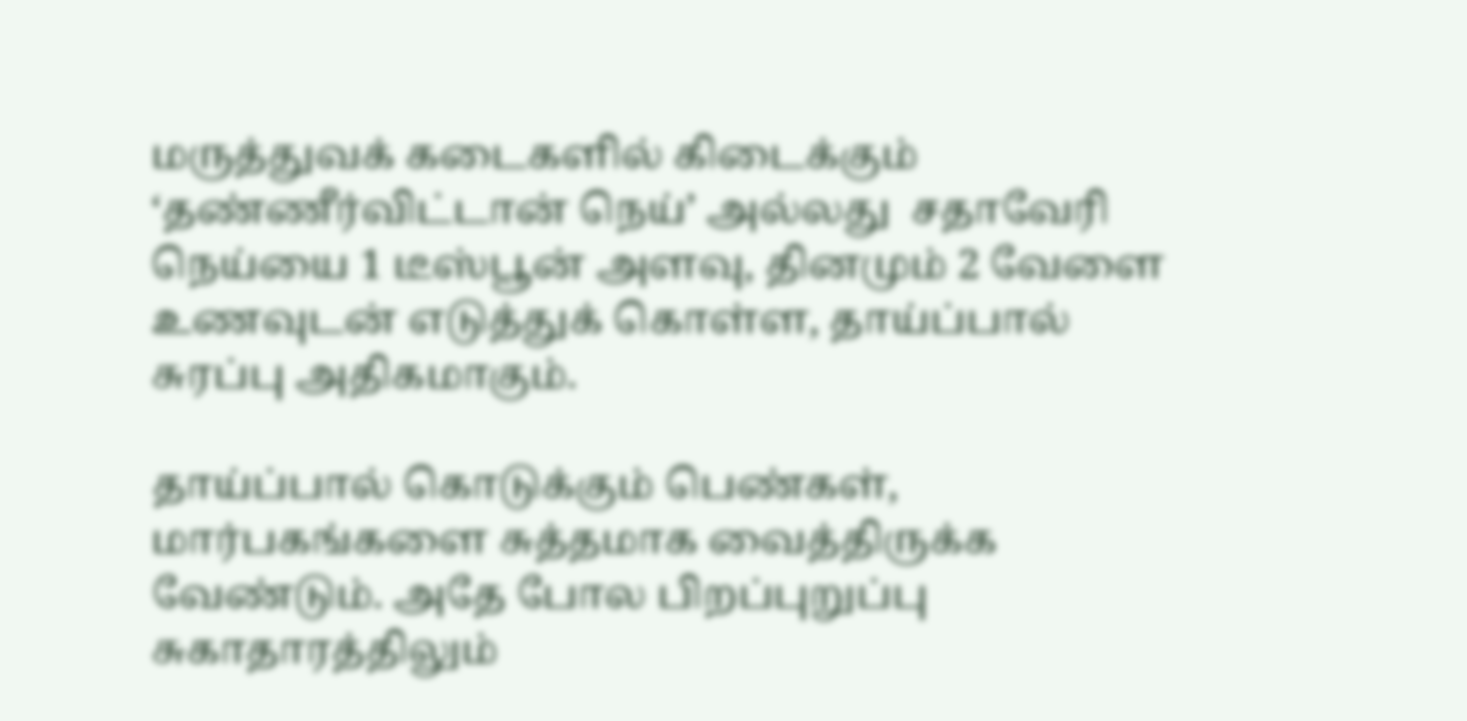மருத்துவக் கடைகளில் கிடைக்கும் ‘தண்ணீர்விட்டான் நெய்’ அல்லது  சதாவேரி நெய்யை 1 டீஸ்பூன் அளவு, தினமும் 2 வேளை உணவுடன் எடுத்துக் கொள்ள, தாய்ப்பால் சுரப்பு அதிகமாகும்.

தாய்ப்பால் கொடுக்கும் பெண்கள், மார்பகங்களை சுத்தமாக வைத்திருக்க வேண்டும். அதே போல பிறப்புறுப்பு சுகாதாரத்திலும்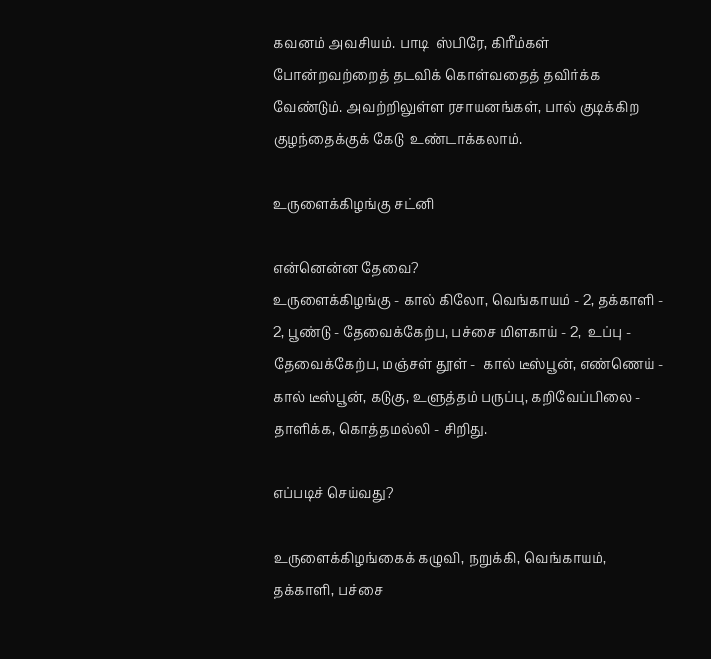கவனம் அவசியம். பாடி  ஸ்பிரே, கிரீம்கள் போன்றவற்றைத் தடவிக் கொள்வதைத் தவிர்க்க வேண்டும். அவற்றிலுள்ள ரசாயனங்கள், பால் குடிக்கிற குழந்தைக்குக் கேடு  உண்டாக்கலாம்.

உருளைக்கிழங்கு சட்னி

என்னென்ன தேவை?
உருளைக்கிழங்கு - கால் கிலோ, வெங்காயம் - 2, தக்காளி - 2, பூண்டு - தேவைக்கேற்ப, பச்சை மிளகாய் - 2,  உப்பு - தேவைக்கேற்ப, மஞ்சள் தூள் -  கால் டீஸ்பூன், எண்ணெய் - கால் டீஸ்பூன், கடுகு, உளுத்தம் பருப்பு, கறிவேப்பிலை - தாளிக்க, கொத்தமல்லி - சிறிது.

எப்படிச் செய்வது?

உருளைக்கிழங்கைக் கழுவி, நறுக்கி, வெங்காயம், தக்காளி, பச்சை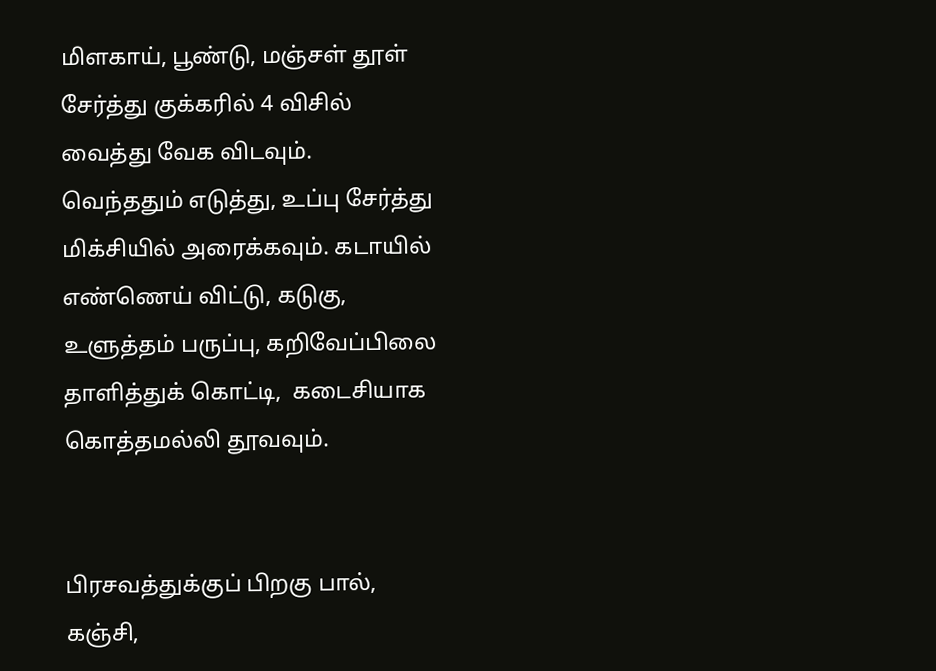மிளகாய், பூண்டு, மஞ்சள் தூள் சேர்த்து குக்கரில் 4 விசில் வைத்து வேக விடவும்.  வெந்ததும் எடுத்து, உப்பு சேர்த்து மிக்சியில் அரைக்கவும். கடாயில் எண்ணெய் விட்டு, கடுகு, உளுத்தம் பருப்பு, கறிவேப்பிலை தாளித்துக் கொட்டி,  கடைசியாக கொத்தமல்லி தூவவும்.


பிரசவத்துக்குப் பிறகு பால், கஞ்சி,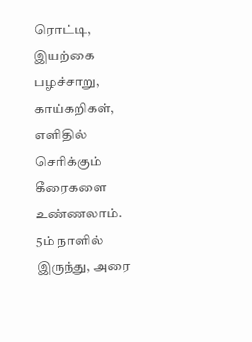ரொட்டி, இயற்கை பழச்சாறு, காய்கறிகள், எளிதில் செரிக்கும் கீரைகளை உண்ணலாம். 5ம் நாளில் இருந்து, அரை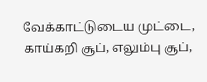வேக்காட்டுடைய முட்டை, காய்கறி சூப், எலும்பு சூப்,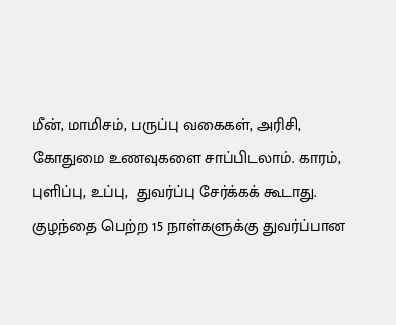மீன், மாமிசம், பருப்பு வகைகள், அரிசி, கோதுமை உணவுகளை சாப்பிடலாம். காரம், புளிப்பு, உப்பு,  துவர்ப்பு சேர்க்கக் கூடாது. குழந்தை பெற்ற 15 நாள்களுக்கு துவர்ப்பான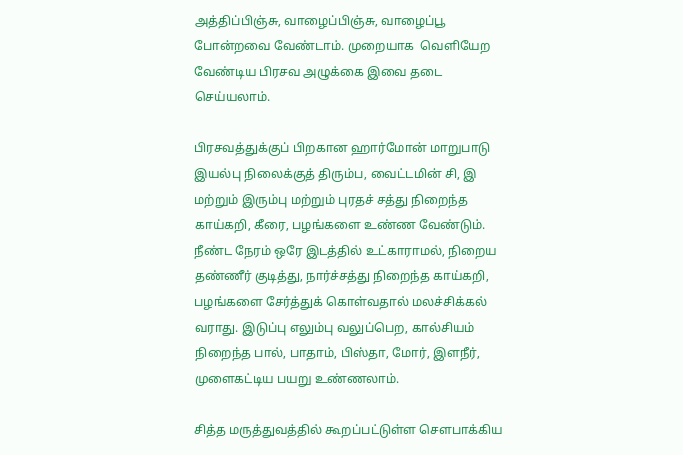அத்திப்பிஞ்சு, வாழைப்பிஞ்சு, வாழைப்பூ போன்றவை வேண்டாம். முறையாக  வெளியேற வேண்டிய பிரசவ அழுக்கை இவை தடை செய்யலாம்.

பிரசவத்துக்குப் பிறகான ஹார்மோன் மாறுபாடு இயல்பு நிலைக்குத் திரும்ப, வைட்டமின் சி, இ மற்றும் இரும்பு மற்றும் புரதச் சத்து நிறைந்த  காய்கறி, கீரை, பழங்களை உண்ண வேண்டும். நீண்ட நேரம் ஒரே இடத்தில் உட்காராமல், நிறைய தண்ணீர் குடித்து, நார்ச்சத்து நிறைந்த காய்கறி,  பழங்களை சேர்த்துக் கொள்வதால் மலச்சிக்கல் வராது. இடுப்பு எலும்பு வலுப்பெற, கால்சியம் நிறைந்த பால், பாதாம், பிஸ்தா, மோர், இளநீர்,  முளைகட்டிய பயறு உண்ணலாம்.

சித்த மருத்துவத்தில் கூறப்பட்டுள்ள சௌபாக்கிய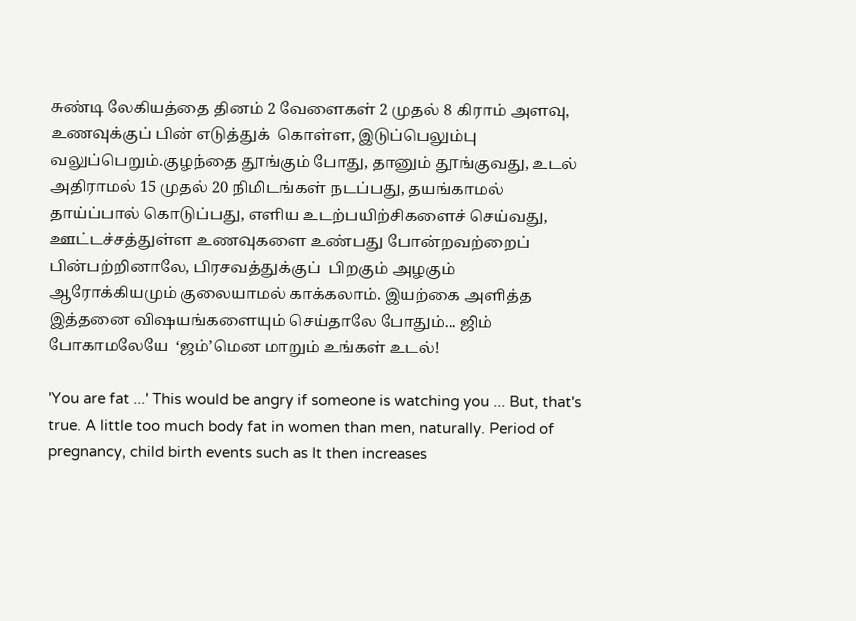சுண்டி லேகியத்தை தினம் 2 வேளைகள் 2 முதல் 8 கிராம் அளவு, உணவுக்குப் பின் எடுத்துக்  கொள்ள, இடுப்பெலும்பு வலுப்பெறும்.குழந்தை தூங்கும் போது, தானும் தூங்குவது, உடல் அதிராமல் 15 முதல் 20 நிமிடங்கள் நடப்பது, தயங்காமல்  தாய்ப்பால் கொடுப்பது, எளிய உடற்பயிற்சிகளைச் செய்வது, ஊட்டச்சத்துள்ள உணவுகளை உண்பது போன்றவற்றைப் பின்பற்றினாலே, பிரசவத்துக்குப்  பிறகும் அழகும் ஆரோக்கியமும் குலையாமல் காக்கலாம். இயற்கை அளித்த இத்தனை விஷயங்களையும் செய்தாலே போதும்... ஜிம் போகாமலேயே  ‘ஜம்’மென மாறும் உங்கள் உடல்!

'You are fat ...' This would be angry if someone is watching you ... But, that's true. A little too much body fat in women than men, naturally. Period of pregnancy, child birth events such as It then increases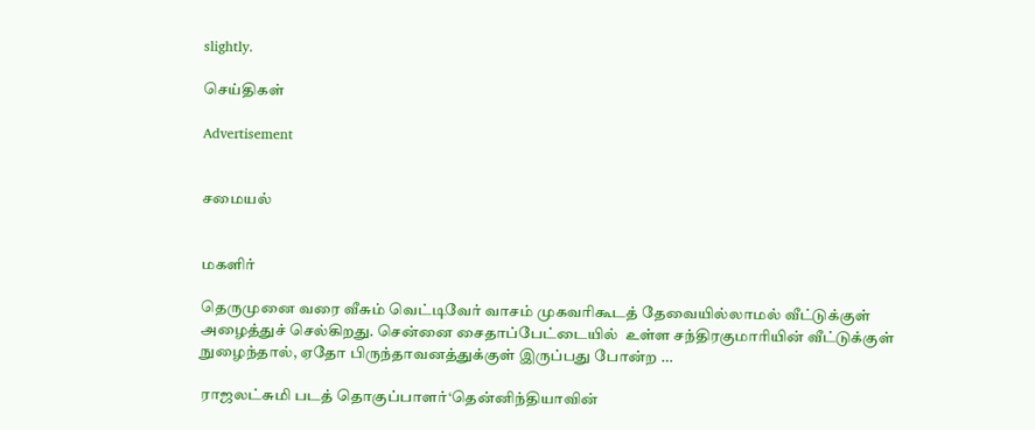slightly.

செய்திகள்

Advertisement


சமையல்


மகளிர்

தெருமுனை வரை வீசும் வெட்டிவேர் வாசம் முகவரிகூடத் தேவையில்லாமல் வீட்டுக்குள் அழைத்துச் செல்கிறது. சென்னை சைதாப்பேட்டையில்  உள்ள சந்திரகுமாரியின் வீட்டுக்குள் நுழைந்தால், ஏதோ பிருந்தாவனத்துக்குள் இருப்பது போன்ற ...

ராஜலட்சுமி படத் தொகுப்பாளர்‘தென்னிந்தியாவின்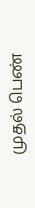முதல் பெண்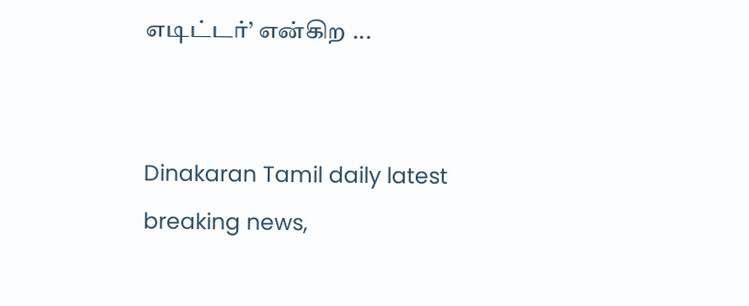எடிட்டர்’ என்கிற ...


Dinakaran Tamil daily latest breaking news,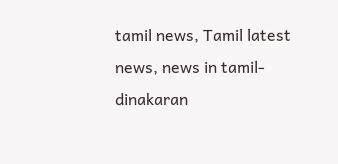tamil news, Tamil latest news, news in tamil- dinakaran